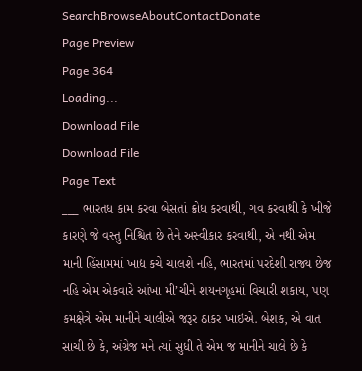SearchBrowseAboutContactDonate
Page Preview
Page 364
Loading...
Download File
Download File
Page Text
___ ભારતધ કામ કરવા બેસતાં ક્રોધ કરવાથી, ગવ કરવાથી કે ખીજે કારણે જે વસ્તુ નિશ્ચિત છે તેને અસ્વીકાર કરવાથી, એ નથી એમ માની હિંસામમાં ખાદ્ય કચે ચાલશે નહિ, ભારતમાં પરદેશી રાજ્ય છેજ નહિ એમ એકવારે આંખા મી’ચીને શયનગૃહમાં વિચારી શકાય, પણ કમક્ષેત્રે એમ માનીને ચાલીએ જરૂર ઠાકર ખાઇએ. બેશક, એ વાત સાચી છે કે, અંગ્રેજ મને ત્યાં સુધી તે એમ જ માનીને ચાલે છે કે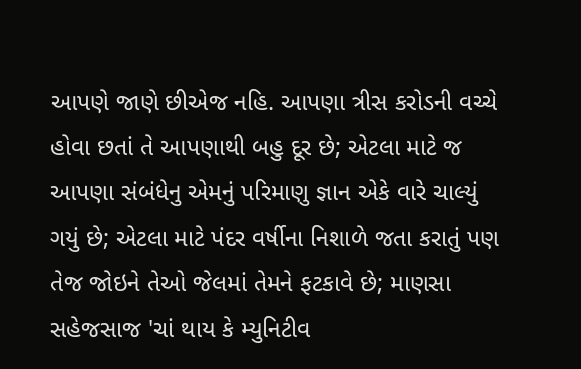આપણે જાણે છીએજ નહિ. આપણા ત્રીસ કરોડની વચ્ચે હોવા છતાં તે આપણાથી બહુ દૂર છે; એટલા માટે જ આપણા સંબંધેનુ એમનું પરિમાણુ જ્ઞાન એકે વારે ચાલ્યું ગયું છે; એટલા માટે પંદર વર્ષીના નિશાળે જતા કરાતું પણ તેજ જોઇને તેઓ જેલમાં તેમને ફટકાવે છે; માણસા સહેજસાજ 'ચાં થાય કે મ્યુનિટીવ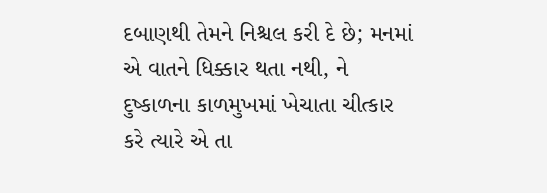દબાણથી તેમને નિશ્ચલ કરી દે છે; મનમાં એ વાતને ધિક્કાર થતા નથી, ને દુષ્કાળના કાળમુખમાં ખેચાતા ચીત્કાર કરે ત્યારે એ તા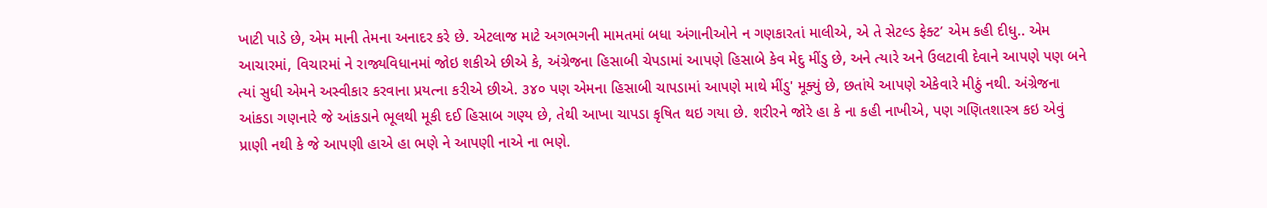ખાટી પાડે છે, એમ માની તેમના અનાદર કરે છે. એટલાજ માટે અગભગની મામતમાં બધા અંગાનીઓને ન ગણકારતાં માલીએ, એ તે સેટલ્ડ ફેક્ટ’ એમ કહી દીધુ.. એમ આચારમાં, વિચારમાં ને રાજ્યવિધાનમાં જોઇ શકીએ છીએ કે, અંગ્રેજના હિસાબી ચેપડામાં આપણે હિસાબે કેવ મેદુ મીંડુ છે, અને ત્યારે અને ઉલટાવી દેવાને આપણે પણ બને ત્યાં સુધી એમને અસ્વીકાર કરવાના પ્રયત્ના કરીએ છીએ. ૩૪૦ પણ એમના હિસાબી ચાપડામાં આપણે માથે મીંડુ' મૂક્યું છે, છતાંયે આપણે એકેવારે મીઠું નથી. અંગ્રેજના આંકડા ગણનારે જે આંકડાને ભૂલથી મૂકી દઈ હિસાબ ગણ્ય છે, તેથી આખા ચાપડા કૃષિત થઇ ગયા છે. શરીરને જોરે હા કે ના કહી નાખીએ, પણ ગણિતશાસ્ત્ર કઇ એવું પ્રાણી નથી કે જે આપણી હાએ હા ભણે ને આપણી નાએ ના ભણે.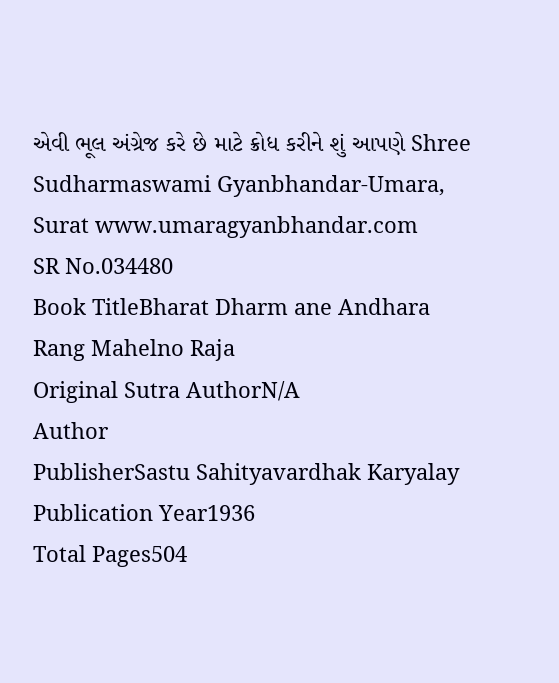એવી ભૂલ અંગ્રેજ કરે છે માટે ક્રોધ કરીને શું આપણે Shree Sudharmaswami Gyanbhandar-Umara, Surat www.umaragyanbhandar.com
SR No.034480
Book TitleBharat Dharm ane Andhara Rang Mahelno Raja
Original Sutra AuthorN/A
Author
PublisherSastu Sahityavardhak Karyalay
Publication Year1936
Total Pages504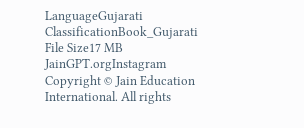LanguageGujarati
ClassificationBook_Gujarati
File Size17 MB
JainGPT.orgInstagram
Copyright © Jain Education International. All rights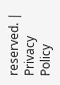reserved. | Privacy Policy